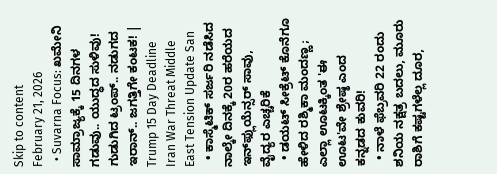Skip to content
February 21, 2026
  • Suvarna Focus: ಖಮೇನಿ ಸಾಮ್ರಾಜ್ಯಕ್ಕೆ 15 ದಿನಗಳ ಗಡುವು.. ಯುದ್ಧದ ಸುಳಿವು! ಗುಡುಗಿದ ಟ್ರಂಪ್.. ನಡುಗದ ಇರಾನ್.. ಜಗತ್ತಿಗೇ ಕಂಟಕ! | Trump 15 Day Deadline Iran War Threat Middle East Tension Update San
  • ಕಾಸ್ಮೆಟಿಕ್ ಸರ್ಜರಿ ನಡೆಸಿದ ನಾಲ್ಕೇ ದಿನಕ್ಕೆ 20ರ ಹರೆಯದ ಇನ್‌ಫ್ಲುಯೆನ್ಸರ್ ಸಾವು, ವೈದ್ಯರ ಎಚ್ಚರಿಕೆ
  • ಡಯಟ್ ಸೀಕ್ರೆಟ್ ಕೊನೆಗೂ ಹೇಳಿದ ರಶ್ಮಿಕಾ ಮಂದಣ್ಣ; ಎಲ್ಲಾ ಊಟಕ್ಕಿಂತ 'ಈ ಊಟ'ವೇ ಶ್ರೇಷ್ಠ ಎಂದ ಕನ್ನಡದ ಕುವರಿ!
  • ನಾಳೆ ಫೆಬ್ರವರಿ 22 ರಂದು ಶನಿಯ ನಕ್ಷತ್ರ ಬದಲು, ಮೂರು ರಾಶಿಗೆ ಕಷ್ಟಗಳೆಲ್ಲ ದೂರ,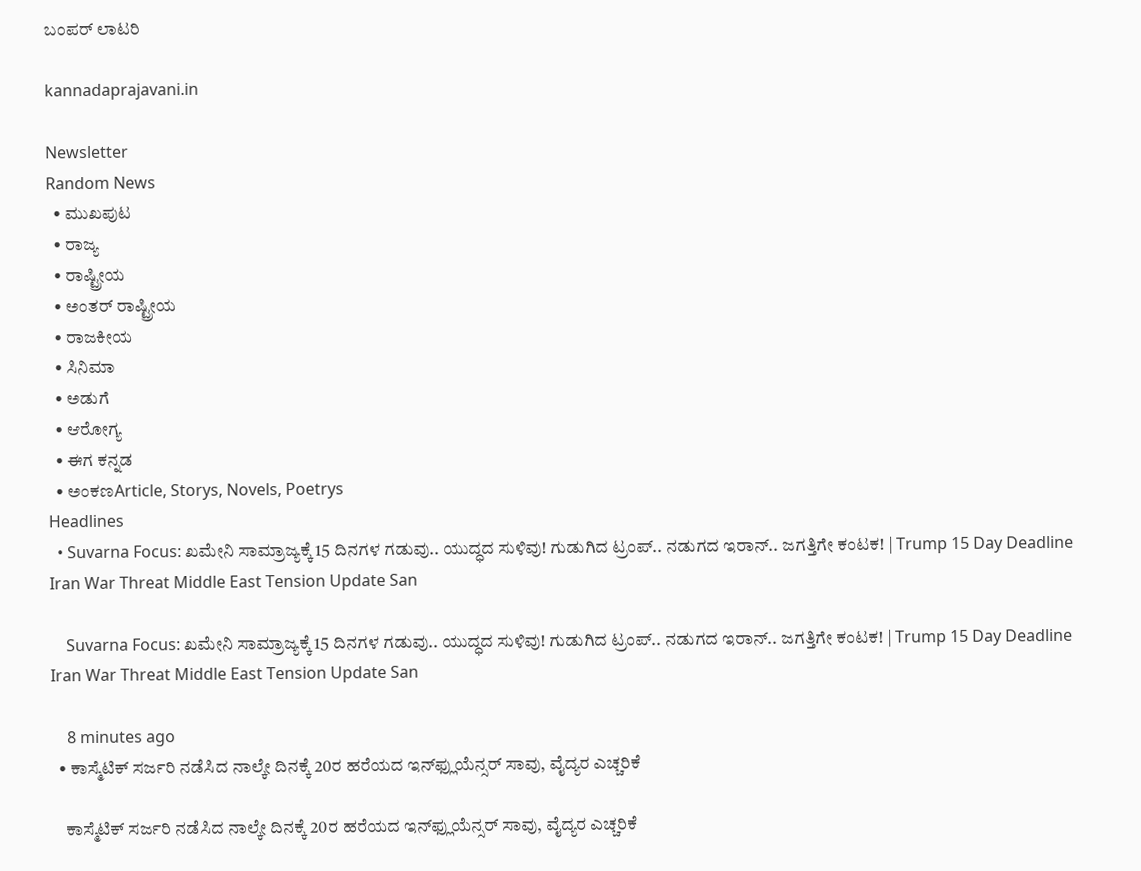ಬಂಪರ್‌ ಲಾಟರಿ

kannadaprajavani.in

Newsletter
Random News
  • ಮುಖಪುಟ
  • ರಾಜ್ಯ
  • ರಾಷ್ಟ್ರೀಯ
  • ಅಂತರ್ ರಾಷ್ಟ್ರೀಯ
  • ರಾಜಕೀಯ
  • ಸಿನಿಮಾ
  • ಅಡುಗೆ
  • ಆರೋಗ್ಯ
  • ಈಗ ಕನ್ನಡ
  • ಅಂಕಣArticle, Storys, Novels, Poetrys
Headlines
  • Suvarna Focus: ಖಮೇನಿ ಸಾಮ್ರಾಜ್ಯಕ್ಕೆ 15 ದಿನಗಳ ಗಡುವು.. ಯುದ್ಧದ ಸುಳಿವು! ಗುಡುಗಿದ ಟ್ರಂಪ್.. ನಡುಗದ ಇರಾನ್.. ಜಗತ್ತಿಗೇ ಕಂಟಕ! | Trump 15 Day Deadline Iran War Threat Middle East Tension Update San

    Suvarna Focus: ಖಮೇನಿ ಸಾಮ್ರಾಜ್ಯಕ್ಕೆ 15 ದಿನಗಳ ಗಡುವು.. ಯುದ್ಧದ ಸುಳಿವು! ಗುಡುಗಿದ ಟ್ರಂಪ್.. ನಡುಗದ ಇರಾನ್.. ಜಗತ್ತಿಗೇ ಕಂಟಕ! | Trump 15 Day Deadline Iran War Threat Middle East Tension Update San

    8 minutes ago
  • ಕಾಸ್ಮೆಟಿಕ್ ಸರ್ಜರಿ ನಡೆಸಿದ ನಾಲ್ಕೇ ದಿನಕ್ಕೆ 20ರ ಹರೆಯದ ಇನ್‌ಫ್ಲುಯೆನ್ಸರ್ ಸಾವು, ವೈದ್ಯರ ಎಚ್ಚರಿಕೆ

    ಕಾಸ್ಮೆಟಿಕ್ ಸರ್ಜರಿ ನಡೆಸಿದ ನಾಲ್ಕೇ ದಿನಕ್ಕೆ 20ರ ಹರೆಯದ ಇನ್‌ಫ್ಲುಯೆನ್ಸರ್ ಸಾವು, ವೈದ್ಯರ ಎಚ್ಚರಿಕೆ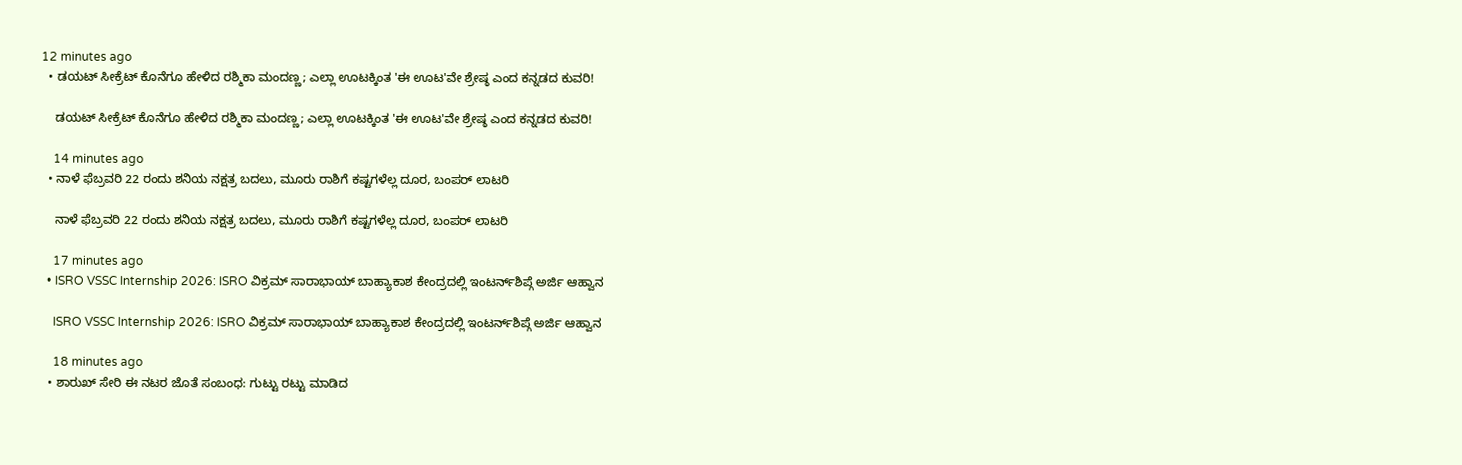12 minutes ago
  • ಡಯಟ್ ಸೀಕ್ರೆಟ್ ಕೊನೆಗೂ ಹೇಳಿದ ರಶ್ಮಿಕಾ ಮಂದಣ್ಣ; ಎಲ್ಲಾ ಊಟಕ್ಕಿಂತ 'ಈ ಊಟ'ವೇ ಶ್ರೇಷ್ಠ ಎಂದ ಕನ್ನಡದ ಕುವರಿ!

    ಡಯಟ್ ಸೀಕ್ರೆಟ್ ಕೊನೆಗೂ ಹೇಳಿದ ರಶ್ಮಿಕಾ ಮಂದಣ್ಣ; ಎಲ್ಲಾ ಊಟಕ್ಕಿಂತ 'ಈ ಊಟ'ವೇ ಶ್ರೇಷ್ಠ ಎಂದ ಕನ್ನಡದ ಕುವರಿ!

    14 minutes ago
  • ನಾಳೆ ಫೆಬ್ರವರಿ 22 ರಂದು ಶನಿಯ ನಕ್ಷತ್ರ ಬದಲು, ಮೂರು ರಾಶಿಗೆ ಕಷ್ಟಗಳೆಲ್ಲ ದೂರ, ಬಂಪರ್‌ ಲಾಟರಿ

    ನಾಳೆ ಫೆಬ್ರವರಿ 22 ರಂದು ಶನಿಯ ನಕ್ಷತ್ರ ಬದಲು, ಮೂರು ರಾಶಿಗೆ ಕಷ್ಟಗಳೆಲ್ಲ ದೂರ, ಬಂಪರ್‌ ಲಾಟರಿ

    17 minutes ago
  • ISRO VSSC Internship 2026: ISRO ವಿಕ್ರಮ್ ಸಾರಾಭಾಯ್ ಬಾಹ್ಯಾಕಾಶ ಕೇಂದ್ರದಲ್ಲಿ ಇಂಟರ್ನ್‌ಶಿಪ್ಗೆ ಅರ್ಜಿ ಆಹ್ವಾನ

    ISRO VSSC Internship 2026: ISRO ವಿಕ್ರಮ್ ಸಾರಾಭಾಯ್ ಬಾಹ್ಯಾಕಾಶ ಕೇಂದ್ರದಲ್ಲಿ ಇಂಟರ್ನ್‌ಶಿಪ್ಗೆ ಅರ್ಜಿ ಆಹ್ವಾನ

    18 minutes ago
  • ಶಾರುಖ್ ಸೇರಿ ಈ ನಟರ ಜೊತೆ ಸಂಬಂಧ: ಗುಟ್ಟು ರಟ್ಟು ಮಾಡಿದ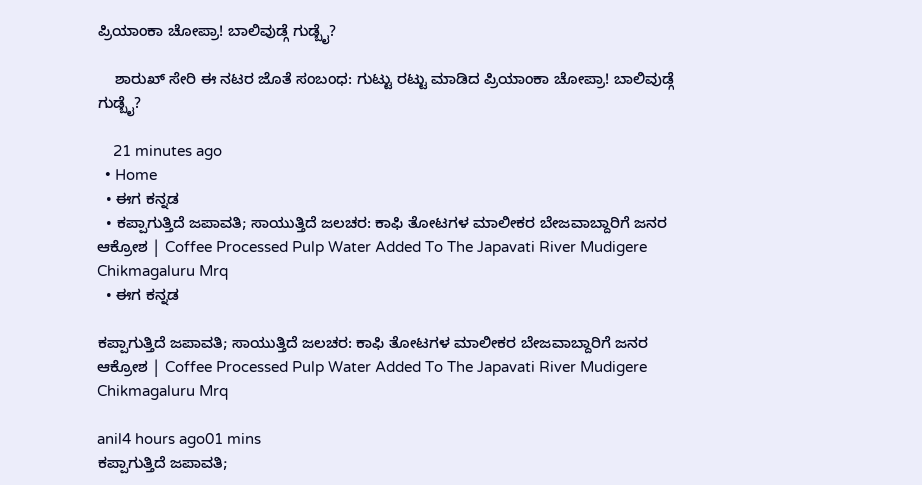ಪ್ರಿಯಾಂಕಾ ಚೋಪ್ರಾ! ಬಾಲಿವುಡ್ಗೆ ಗುಡ್ಬೈ?

    ಶಾರುಖ್ ಸೇರಿ ಈ ನಟರ ಜೊತೆ ಸಂಬಂಧ: ಗುಟ್ಟು ರಟ್ಟು ಮಾಡಿದ ಪ್ರಿಯಾಂಕಾ ಚೋಪ್ರಾ! ಬಾಲಿವುಡ್ಗೆ ಗುಡ್ಬೈ?

    21 minutes ago
  • Home
  • ಈಗ ಕನ್ನಡ
  • ಕಪ್ಪಾಗುತ್ತಿದೆ ಜಪಾವತಿ; ಸಾಯುತ್ತಿದೆ ಜಲಚರ: ಕಾಫಿ ತೋಟಗಳ ಮಾಲೀಕರ ಬೇಜವಾಬ್ದಾರಿಗೆ ಜನರ ಆಕ್ರೋಶ | Coffee Processed Pulp Water Added To The Japavati River Mudigere Chikmagaluru Mrq
  • ಈಗ ಕನ್ನಡ

ಕಪ್ಪಾಗುತ್ತಿದೆ ಜಪಾವತಿ; ಸಾಯುತ್ತಿದೆ ಜಲಚರ: ಕಾಫಿ ತೋಟಗಳ ಮಾಲೀಕರ ಬೇಜವಾಬ್ದಾರಿಗೆ ಜನರ ಆಕ್ರೋಶ | Coffee Processed Pulp Water Added To The Japavati River Mudigere Chikmagaluru Mrq

anil4 hours ago01 mins
ಕಪ್ಪಾಗುತ್ತಿದೆ ಜಪಾವತಿ;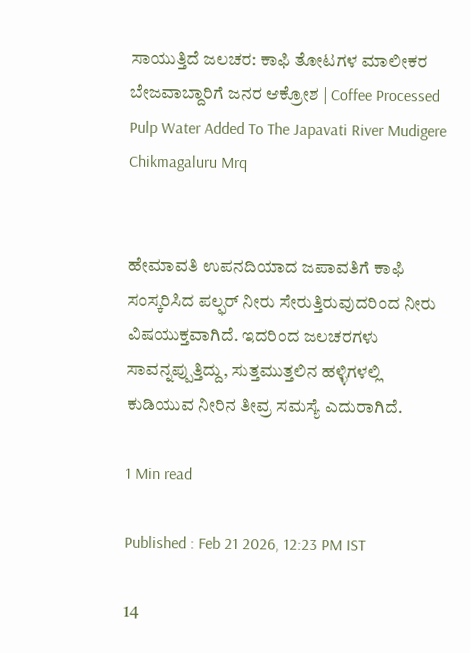ಸಾಯುತ್ತಿದೆ ಜಲಚರ: ಕಾಫಿ ತೋಟಗಳ ಮಾಲೀಕರ ಬೇಜವಾಬ್ದಾರಿಗೆ ಜನರ ಆಕ್ರೋಶ | Coffee Processed Pulp Water Added To The Japavati River Mudigere Chikmagaluru Mrq


ಹೇಮಾವತಿ ಉಪನದಿಯಾದ ಜಪಾವತಿಗೆ ಕಾಫಿ ಸಂಸ್ಕರಿಸಿದ ಪಲ್ಫರ್ ನೀರು ಸೇರುತ್ತಿರುವುದರಿಂದ ನೀರು ವಿಷಯುಕ್ತವಾಗಿದೆ. ಇದರಿಂದ ಜಲಚರಗಳು ಸಾವನ್ನಪ್ಪುತ್ತಿದ್ದು, ಸುತ್ತಮುತ್ತಲಿನ ಹಳ್ಳಿಗಳಲ್ಲಿ ಕುಡಿಯುವ ನೀರಿನ ತೀವ್ರ ಸಮಸ್ಯೆ ಎದುರಾಗಿದೆ.

1 Min read

Published : Feb 21 2026, 12:23 PM IST

14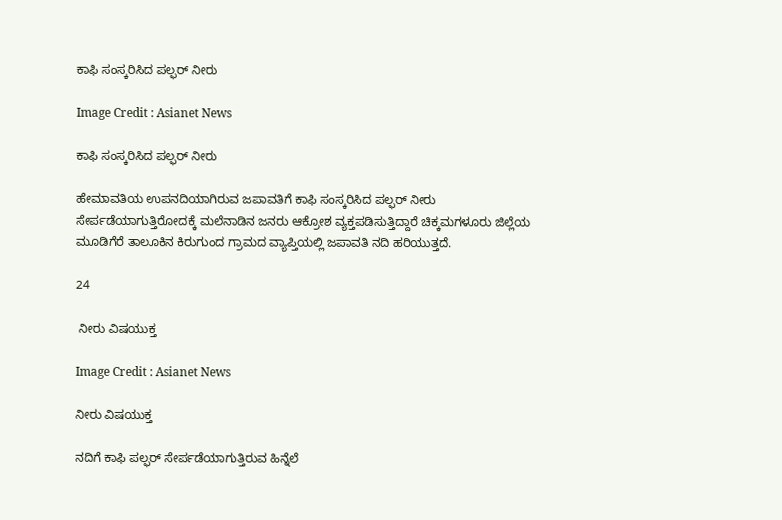ಕಾಫಿ ಸಂಸ್ಕರಿಸಿದ ಪಲ್ಫರ್ ನೀರು

Image Credit : Asianet News

ಕಾಫಿ ಸಂಸ್ಕರಿಸಿದ ಪಲ್ಫರ್ ನೀರು

ಹೇಮಾವತಿಯ ಉಪನದಿಯಾಗಿರುವ ಜಪಾವತಿಗೆ ಕಾಫಿ ಸಂಸ್ಕರಿಸಿದ ಪಲ್ಫರ್ ನೀರು ಸೇರ್ಪಡೆಯಾಗುತ್ತಿರೋದಕ್ಕೆ ಮಲೆನಾಡಿನ ಜನರು ಆಕ್ರೋಶ ವ್ಯಕ್ತಪಡಿಸುತ್ತಿದ್ದಾರೆ ಚಿಕ್ಕಮಗಳೂರು ಜಿಲ್ಲೆಯ ಮೂಡಿಗೆರೆ ತಾಲೂಕಿನ ಕಿರುಗುಂದ ಗ್ರಾಮದ ವ್ಯಾಪ್ತಿಯಲ್ಲಿ ಜಪಾವತಿ ನದಿ ಹರಿಯುತ್ತದೆ.

24

 ನೀರು ವಿಷಯುಕ್ತ

Image Credit : Asianet News

ನೀರು ವಿಷಯುಕ್ತ

ನದಿಗೆ ಕಾಫಿ ಪಲ್ಫರ್ ಸೇರ್ಪಡೆಯಾಗುತ್ತಿರುವ ಹಿನ್ನೆಲೆ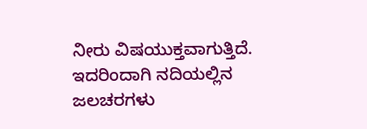ನೀರು ವಿಷಯುಕ್ತವಾಗುತ್ತಿದೆ. ಇದರಿಂದಾಗಿ ನದಿಯಲ್ಲಿನ ಜಲಚರಗಳು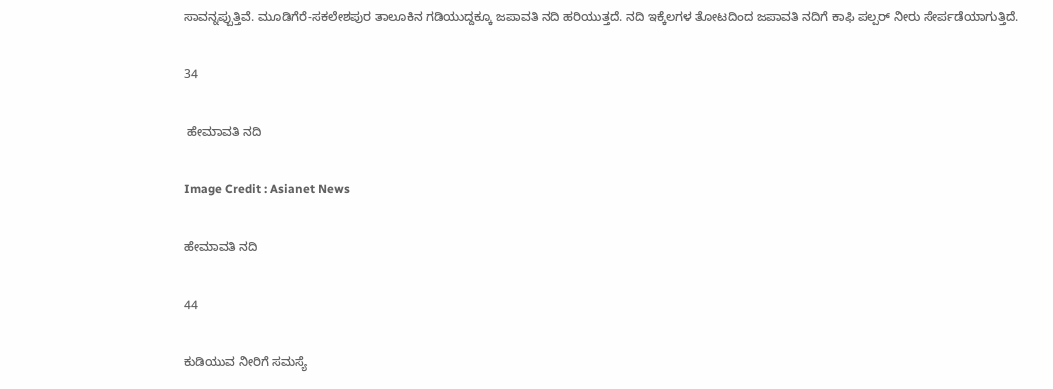ಸಾವನ್ನಪ್ಪುತ್ತಿವೆ. ಮೂಡಿಗೆರೆ-ಸಕಲೇಶಪುರ ತಾಲೂಕಿನ ಗಡಿಯುದ್ದಕ್ಕೂ ಜಪಾವತಿ ನದಿ ಹರಿಯುತ್ತದೆ. ನದಿ ಇಕ್ಕೆಲಗಳ ತೋಟದಿಂದ ಜಪಾವತಿ ನದಿಗೆ ಕಾಫಿ ಪಲ್ಪರ್ ನೀರು ಸೇರ್ಪಡೆಯಾಗುತ್ತಿದೆ.

34

 ಹೇಮಾವತಿ ನದಿ

Image Credit : Asianet News

ಹೇಮಾವತಿ ನದಿ

44

ಕುಡಿಯುವ ನೀರಿಗೆ ಸಮಸ್ಯೆ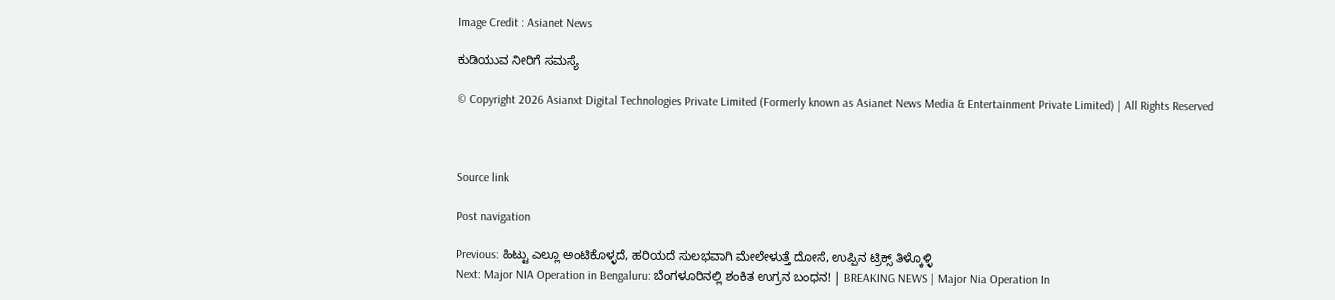Image Credit : Asianet News

ಕುಡಿಯುವ ನೀರಿಗೆ ಸಮಸ್ಯೆ

© Copyright 2026 Asianxt Digital Technologies Private Limited (Formerly known as Asianet News Media & Entertainment Private Limited) | All Rights Reserved



Source link

Post navigation

Previous: ಹಿಟ್ಟು ಎಲ್ಲೂ ಅಂಟಿಕೊಳ್ಳದೆ, ಹರಿಯದೆ ಸುಲಭವಾಗಿ ಮೇಲೇಳುತ್ತೆ ದೋಸೆ, ಉಪ್ಪಿನ ಟ್ರಿಕ್ಸ್ ತಿಳ್ಕೊಳ್ಳಿ
Next: Major NIA Operation in Bengaluru: ಬೆಂಗಳೂರಿ‌ನಲ್ಲಿ ಶಂಕಿತ ಉಗ್ರನ ಬಂಧನ! | BREAKING NEWS | Major Nia Operation In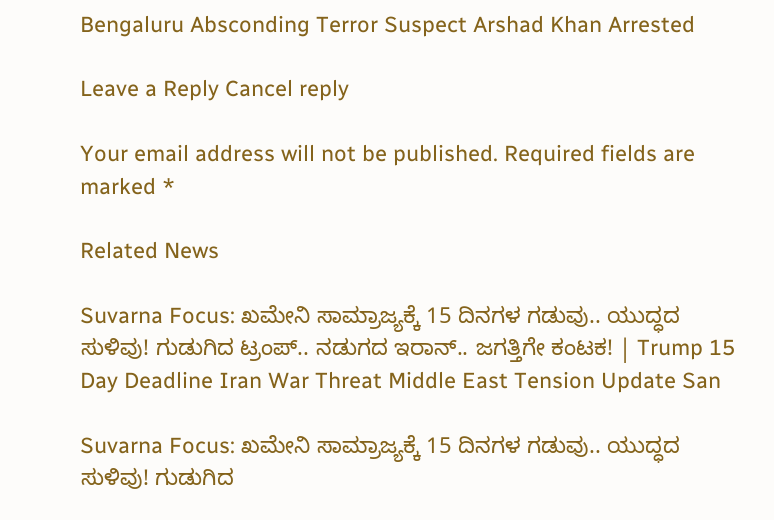Bengaluru Absconding Terror Suspect Arshad Khan Arrested

Leave a Reply Cancel reply

Your email address will not be published. Required fields are marked *

Related News

Suvarna Focus: ಖಮೇನಿ ಸಾಮ್ರಾಜ್ಯಕ್ಕೆ 15 ದಿನಗಳ ಗಡುವು.. ಯುದ್ಧದ ಸುಳಿವು! ಗುಡುಗಿದ ಟ್ರಂಪ್.. ನಡುಗದ ಇರಾನ್.. ಜಗತ್ತಿಗೇ ಕಂಟಕ! | Trump 15 Day Deadline Iran War Threat Middle East Tension Update San

Suvarna Focus: ಖಮೇನಿ ಸಾಮ್ರಾಜ್ಯಕ್ಕೆ 15 ದಿನಗಳ ಗಡುವು.. ಯುದ್ಧದ ಸುಳಿವು! ಗುಡುಗಿದ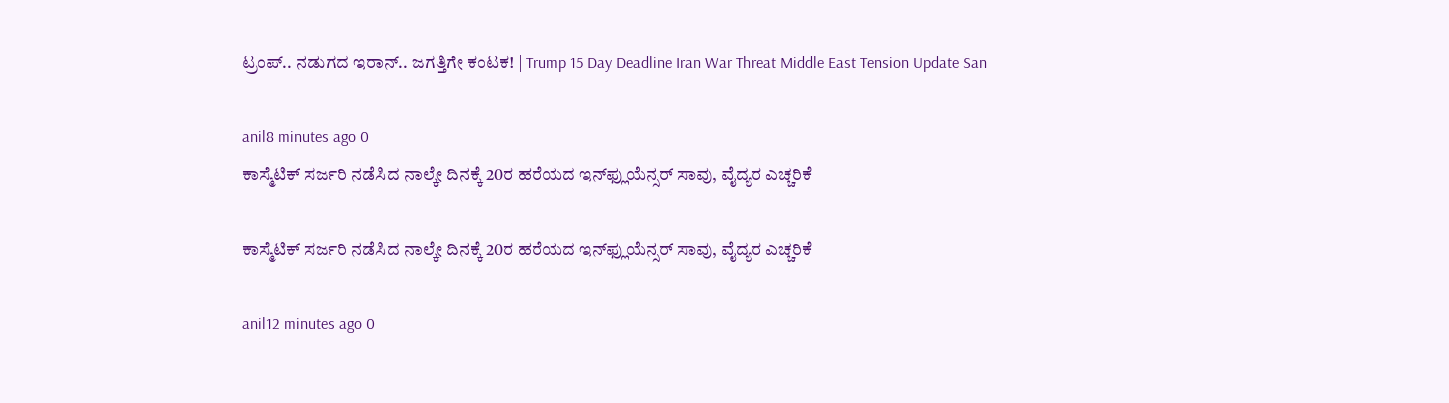ಟ್ರಂಪ್.. ನಡುಗದ ಇರಾನ್.. ಜಗತ್ತಿಗೇ ಕಂಟಕ! | Trump 15 Day Deadline Iran War Threat Middle East Tension Update San

anil8 minutes ago 0
ಕಾಸ್ಮೆಟಿಕ್ ಸರ್ಜರಿ ನಡೆಸಿದ ನಾಲ್ಕೇ ದಿನಕ್ಕೆ 20ರ ಹರೆಯದ ಇನ್‌ಫ್ಲುಯೆನ್ಸರ್ ಸಾವು, ವೈದ್ಯರ ಎಚ್ಚರಿಕೆ

ಕಾಸ್ಮೆಟಿಕ್ ಸರ್ಜರಿ ನಡೆಸಿದ ನಾಲ್ಕೇ ದಿನಕ್ಕೆ 20ರ ಹರೆಯದ ಇನ್‌ಫ್ಲುಯೆನ್ಸರ್ ಸಾವು, ವೈದ್ಯರ ಎಚ್ಚರಿಕೆ

anil12 minutes ago 0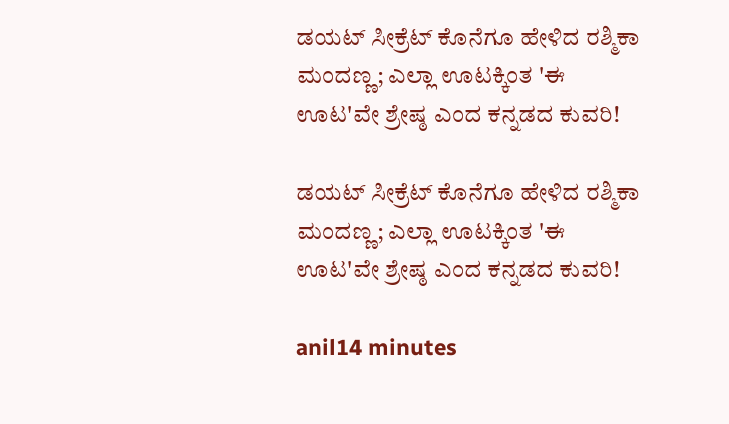ಡಯಟ್ ಸೀಕ್ರೆಟ್ ಕೊನೆಗೂ ಹೇಳಿದ ರಶ್ಮಿಕಾ ಮಂದಣ್ಣ; ಎಲ್ಲಾ ಊಟಕ್ಕಿಂತ 'ಈ ಊಟ'ವೇ ಶ್ರೇಷ್ಠ ಎಂದ ಕನ್ನಡದ ಕುವರಿ!

ಡಯಟ್ ಸೀಕ್ರೆಟ್ ಕೊನೆಗೂ ಹೇಳಿದ ರಶ್ಮಿಕಾ ಮಂದಣ್ಣ; ಎಲ್ಲಾ ಊಟಕ್ಕಿಂತ 'ಈ ಊಟ'ವೇ ಶ್ರೇಷ್ಠ ಎಂದ ಕನ್ನಡದ ಕುವರಿ!

anil14 minutes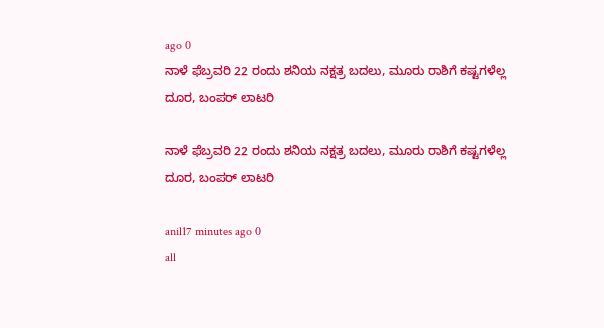ago 0
ನಾಳೆ ಫೆಬ್ರವರಿ 22 ರಂದು ಶನಿಯ ನಕ್ಷತ್ರ ಬದಲು, ಮೂರು ರಾಶಿಗೆ ಕಷ್ಟಗಳೆಲ್ಲ ದೂರ, ಬಂಪರ್‌ ಲಾಟರಿ

ನಾಳೆ ಫೆಬ್ರವರಿ 22 ರಂದು ಶನಿಯ ನಕ್ಷತ್ರ ಬದಲು, ಮೂರು ರಾಶಿಗೆ ಕಷ್ಟಗಳೆಲ್ಲ ದೂರ, ಬಂಪರ್‌ ಲಾಟರಿ

anil17 minutes ago 0
all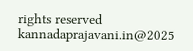rights reserved kannadaprajavani.in@2025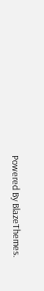Powered By BlazeThemes.